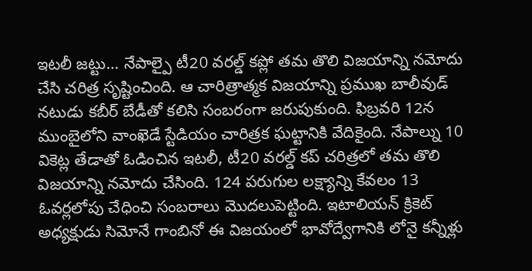ఇటలీ జట్టు… నేపాల్పై టీ20 వరల్డ్ కప్లో తమ తొలి విజయాన్ని నమోదు చేసి చరిత్ర సృష్టించింది. ఆ చారిత్రాత్మక విజయాన్ని ప్రముఖ బాలీవుడ్ నటుడు కబీర్ బేడీతో కలిసి సంబరంగా జరుపుకుంది. ఫిబ్రవరి 12న ముంబైలోని వాంఖెడే స్టేడియం చారిత్రక ఘట్టానికి వేదికైంది. నేపాల్ను 10 వికెట్ల తేడాతో ఓడించిన ఇటలీ, టీ20 వరల్డ్ కప్ చరిత్రలో తమ తొలి విజయాన్ని నమోదు చేసింది. 124 పరుగుల లక్ష్యాన్ని కేవలం 13 ఓవర్లలోపు చేధించి సంబరాలు మొదలుపెట్టింది. ఇటాలియన్ క్రికెట్ అధ్యక్షుడు సిమోనే గాంబినో ఈ విజయంలో భావోద్వేగానికి లోనై కన్నీళ్లు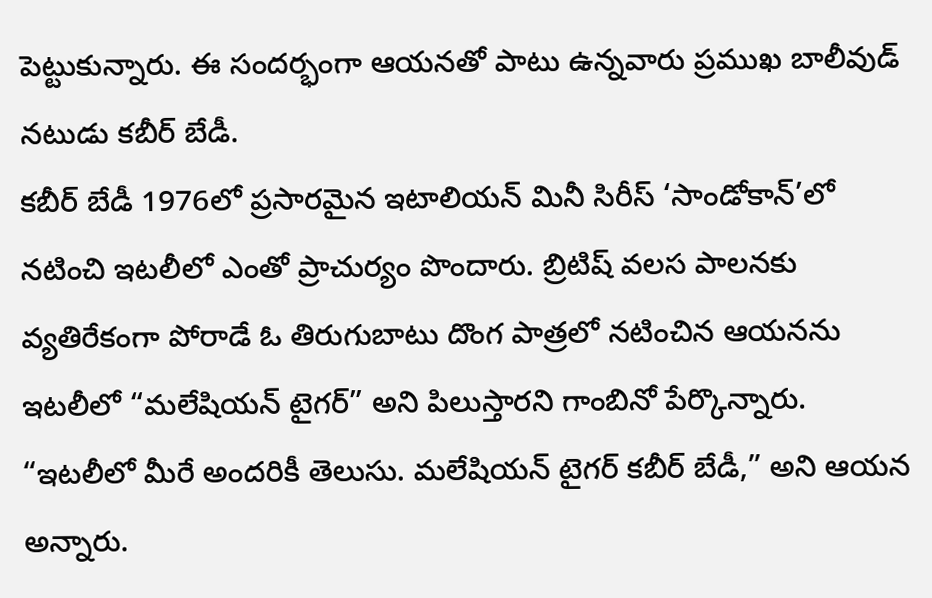పెట్టుకున్నారు. ఈ సందర్భంగా ఆయనతో పాటు ఉన్నవారు ప్రముఖ బాలీవుడ్ నటుడు కబీర్ బేడీ.
కబీర్ బేడీ 1976లో ప్రసారమైన ఇటాలియన్ మినీ సిరీస్ ‘సాండోకాన్’లో నటించి ఇటలీలో ఎంతో ప్రాచుర్యం పొందారు. బ్రిటిష్ వలస పాలనకు వ్యతిరేకంగా పోరాడే ఓ తిరుగుబాటు దొంగ పాత్రలో నటించిన ఆయనను ఇటలీలో “మలేషియన్ టైగర్” అని పిలుస్తారని గాంబినో పేర్కొన్నారు. “ఇటలీలో మీరే అందరికీ తెలుసు. మలేషియన్ టైగర్ కబీర్ బేడీ,” అని ఆయన అన్నారు.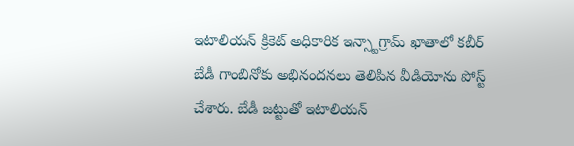ఇటాలియన్ క్రికెట్ అధికారిక ఇన్స్టాగ్రామ్ ఖాతాలో కబీర్ బేడీ గాంబినోకు అభినందనలు తెలిపిన వీడియోను పోస్ట్ చేశారు. బేడీ జట్టుతో ఇటాలియన్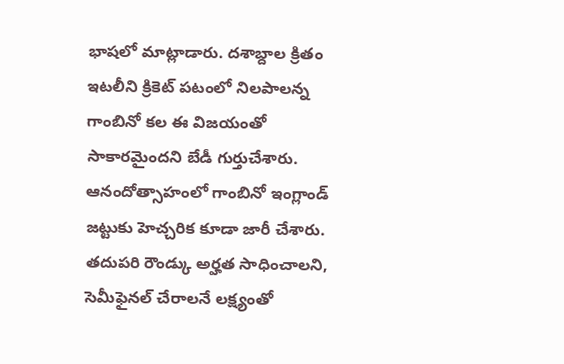భాషలో మాట్లాడారు. దశాబ్దాల క్రితం ఇటలీని క్రికెట్ పటంలో నిలపాలన్న గాంబినో కల ఈ విజయంతో సాకారమైందని బేడీ గుర్తుచేశారు.
ఆనందోత్సాహంలో గాంబినో ఇంగ్లాండ్ జట్టుకు హెచ్చరిక కూడా జారీ చేశారు. తదుపరి రౌండ్కు అర్హత సాధించాలని, సెమీఫైనల్ చేరాలనే లక్ష్యంతో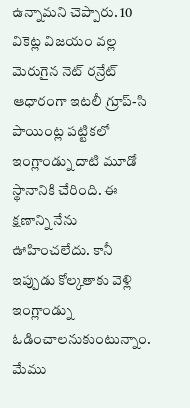ఉన్నామని చెప్పారు. 10 వికెట్ల విజయం వల్ల మెరుగైన నెట్ రన్రేట్ ఆధారంగా ఇటలీ గ్రూప్-సి పాయింట్ల పట్టికలో ఇంగ్లాండ్ను దాటి మూడో స్థానానికి చేరింది. ఈ క్షణాన్ని నేను ఊహించలేదు. కానీ ఇప్పుడు కోల్కతాకు వెళ్లి ఇంగ్లాండ్ను ఓడించాలనుకుంటున్నాం. మేము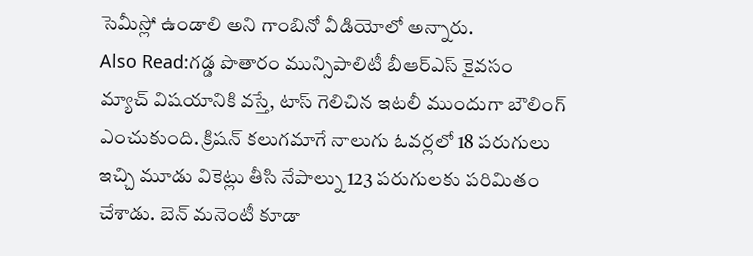సెమీస్లో ఉండాలి అని గాంబినో వీడియోలో అన్నారు.
Also Read:గడ్డ పొతారం మున్సిపాలిటీ బీఆర్ఎస్ కైవసం
మ్యాచ్ విషయానికి వస్తే, టాస్ గెలిచిన ఇటలీ ముందుగా బౌలింగ్ ఎంచుకుంది. క్రిషన్ కలుగమాగే నాలుగు ఓవర్లలో 18 పరుగులు ఇచ్చి మూడు వికెట్లు తీసి నేపాల్ను 123 పరుగులకు పరిమితం చేశాడు. బెన్ మనెంటీ కూడా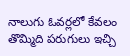నాలుగు ఓవర్లలో కేవలం తొమ్మిది పరుగులు ఇచ్చి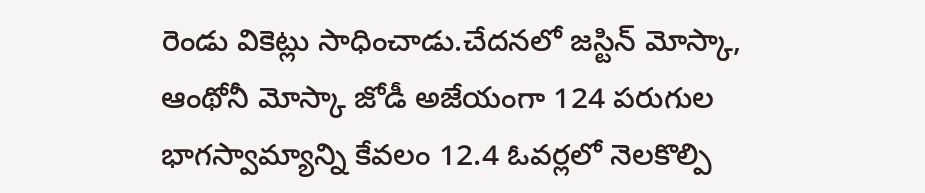రెండు వికెట్లు సాధించాడు.చేదనలో జస్టిన్ మోస్కా, ఆంథోనీ మోస్కా జోడీ అజేయంగా 124 పరుగుల భాగస్వామ్యాన్ని కేవలం 12.4 ఓవర్లలో నెలకొల్పి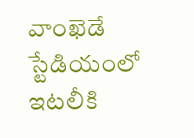వాంఖెడే స్టేడియంలో ఇటలీకి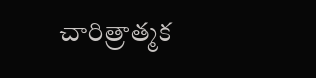చారిత్రాత్మక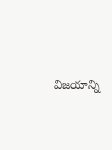విజయాన్ని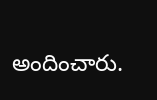అందించారు.